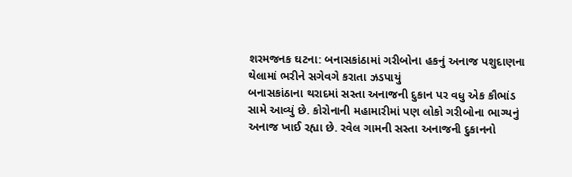શરમજનક ઘટના: બનાસકાંઠામાં ગરીબોના હકનું અનાજ પશુદાણના થેલામાં ભરીને સગેવગે કરાતા ઝડપાયું
બનાસકાંઠાના થરાદમાં સસ્તા અનાજની દુકાન પર વધુ એક કૌભાંડ સામે આવ્યું છે. કોરોનાની મહામારીમાં પણ લોકો ગરીબોના ભાગ્યનું અનાજ ખાઈ રહ્યા છે. રવેલ ગામની સસ્તા અનાજની દુકાનનો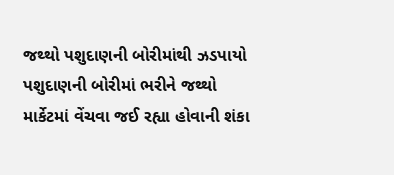જથ્થો પશુદાણની બોરીમાંથી ઝડપાયો પશુદાણની બોરીમાં ભરીને જથ્થો માર્કેટમાં વેંચવા જઈ રહ્યા હોવાની શંકા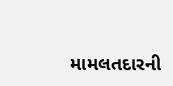મામલતદારની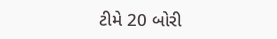ટીમે 20 બોરી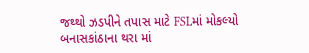જથ્થો ઝડપીને તપાસ માટે FSLમાં મોકલ્યો બનાસકાંઠાના થરા માં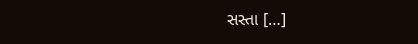સસ્તા […]